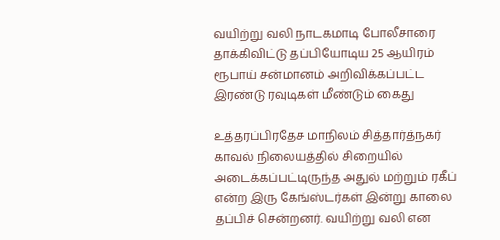வயிற்று வலி நாடகமாடி போலீசாரை தாக்கிவிட்டு தப்பியோடிய 25 ஆயிரம் ரூபாய் சன்மானம் அறிவிக்கப்பட்ட இரண்டு ரவுடிகள் மீண்டும் கைது

உத்தரப்பிரதேச மாநிலம் சித்தார்த்நகர் காவல் நிலையத்தில் சிறையில் அடைக்கப்பட்டிருந்த அதுல் மற்றும் ரகீப் என்ற இரு கேங்ஸ்டர்கள் இன்று காலை தப்பிச் சென்றனர். வயிற்று வலி என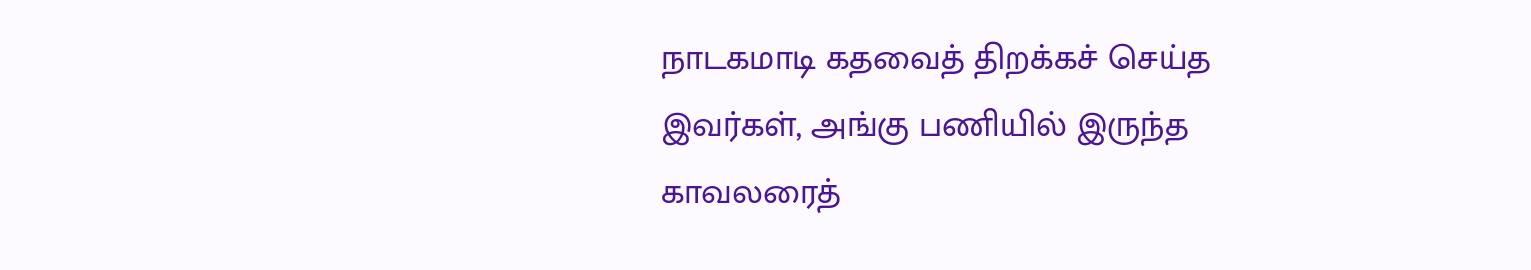நாடகமாடி கதவைத் திறக்கச் செய்த இவர்கள், அங்கு பணியில் இருந்த காவலரைத்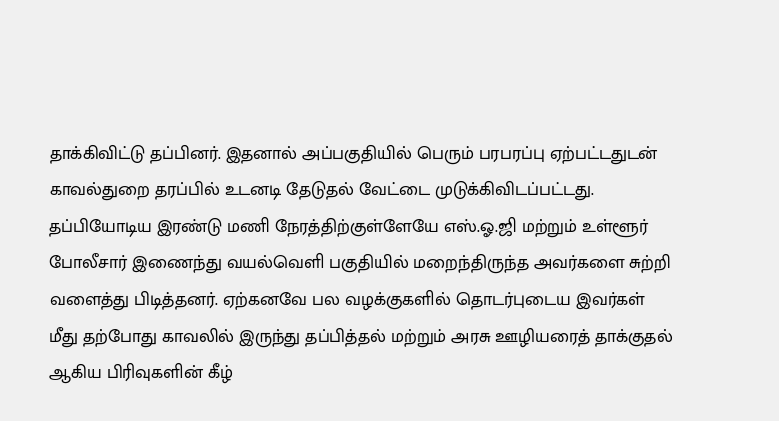தாக்கிவிட்டு தப்பினர். இதனால் அப்பகுதியில் பெரும் பரபரப்பு ஏற்பட்டதுடன் காவல்துறை தரப்பில் உடனடி தேடுதல் வேட்டை முடுக்கிவிடப்பட்டது.
தப்பியோடிய இரண்டு மணி நேரத்திற்குள்ளேயே எஸ்.ஓ.ஜி மற்றும் உள்ளூர் போலீசார் இணைந்து வயல்வெளி பகுதியில் மறைந்திருந்த அவர்களை சுற்றி வளைத்து பிடித்தனர். ஏற்கனவே பல வழக்குகளில் தொடர்புடைய இவர்கள் மீது தற்போது காவலில் இருந்து தப்பித்தல் மற்றும் அரசு ஊழியரைத் தாக்குதல் ஆகிய பிரிவுகளின் கீழ்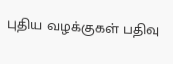புதிய வழக்குகள் பதிவு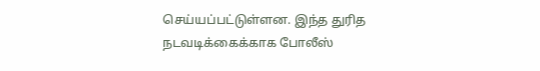செய்யப்பட்டுள்ளன. இந்த துரித நடவடிக்கைக்காக போலீஸ்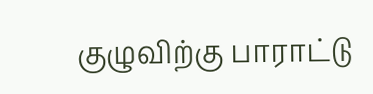குழுவிற்கு பாராட்டு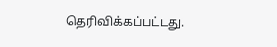தெரிவிக்கப்பட்டது.